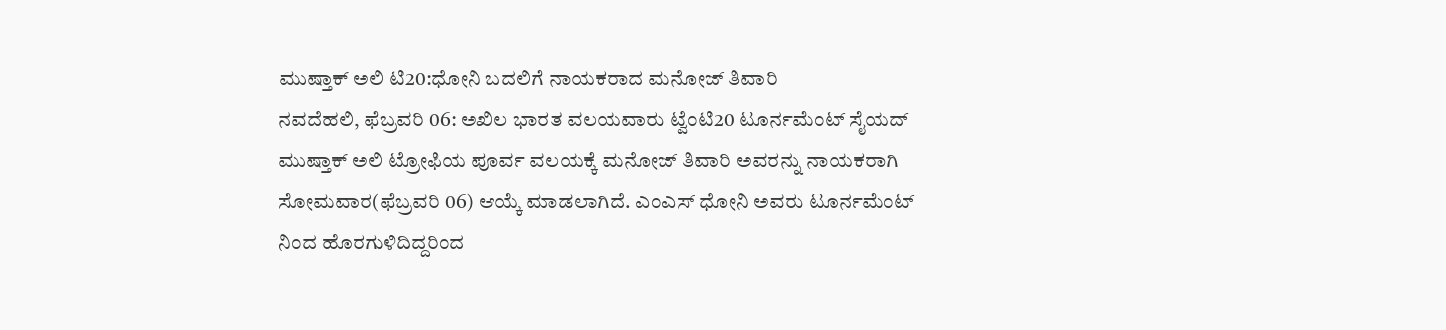ಮುಷ್ತಾಕ್ ಅಲಿ ಟಿ20:ಧೋನಿ ಬದಲಿಗೆ ನಾಯಕರಾದ ಮನೋಜ್ ತಿವಾರಿ
ನವದೆಹಲಿ, ಫೆಬ್ರವರಿ 06: ಅಖಿಲ ಭಾರತ ವಲಯವಾರು ಟ್ವೆಂಟಿ20 ಟೂರ್ನಮೆಂಟ್ ಸೈಯದ್ ಮುಷ್ತಾಕ್ ಅಲಿ ಟ್ರೋಫಿಯ ಪೂರ್ವ ವಲಯಕ್ಕೆ ಮನೋಜ್ ತಿವಾರಿ ಅವರನ್ನು ನಾಯಕರಾಗಿ ಸೋಮವಾರ(ಫೆಬ್ರವರಿ 06) ಆಯ್ಕೆ ಮಾಡಲಾಗಿದೆ. ಎಂಎಸ್ ಧೋನಿ ಅವರು ಟೂರ್ನಮೆಂಟ್ ನಿಂದ ಹೊರಗುಳಿದಿದ್ದರಿಂದ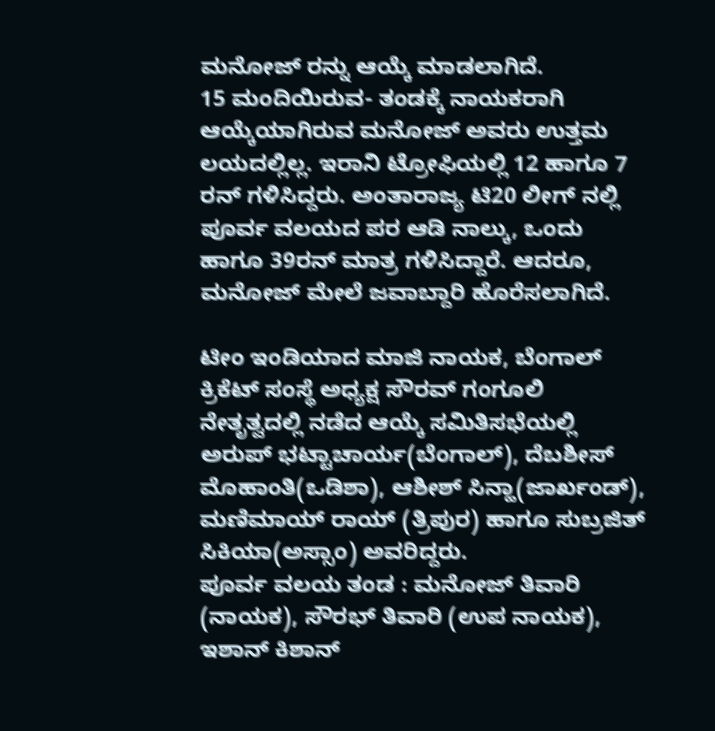ಮನೋಜ್ ರನ್ನು ಆಯ್ಕೆ ಮಾಡಲಾಗಿದೆ.
15 ಮಂದಿಯಿರುವ- ತಂಡಕ್ಕೆ ನಾಯಕರಾಗಿ ಆಯ್ಕೆಯಾಗಿರುವ ಮನೋಜ್ ಅವರು ಉತ್ತಮ ಲಯದಲ್ಲಿಲ್ಲ. ಇರಾನಿ ಟ್ರೋಫಿಯಲ್ಲಿ 12 ಹಾಗೂ 7 ರನ್ ಗಳಿಸಿದ್ದರು. ಅಂತಾರಾಜ್ಯ ಟಿ20 ಲೀಗ್ ನಲ್ಲಿ ಪೂರ್ವ ವಲಯದ ಪರ ಆಡಿ ನಾಲ್ಕು, ಒಂದು ಹಾಗೂ 39ರನ್ ಮಾತ್ರ ಗಳಿಸಿದ್ದಾರೆ. ಆದರೂ, ಮನೋಜ್ ಮೇಲೆ ಜವಾಬ್ದಾರಿ ಹೊರೆಸಲಾಗಿದೆ.

ಟೀಂ ಇಂಡಿಯಾದ ಮಾಜಿ ನಾಯಕ, ಬೆಂಗಾಲ್ ಕ್ರಿಕೆಟ್ ಸಂಸ್ಥೆ ಅಧ್ಯಕ್ಷ ಸೌರವ್ ಗಂಗೂಲಿ ನೇತೃತ್ವದಲ್ಲಿ ನಡೆದ ಆಯ್ಕೆ ಸಮಿತಿಸಭೆಯಲ್ಲಿ ಅರುಪ್ ಭಟ್ಟಾಚಾರ್ಯ(ಬೆಂಗಾಲ್), ದೆಬಶೀಸ್ ಮೊಹಾಂತಿ(ಒಡಿಶಾ), ಆಶೀಶ್ ಸಿನ್ಹಾ(ಜಾರ್ಖಂಡ್), ಮಣಿಮಾಯ್ ರಾಯ್ (ತ್ರಿಪುರ) ಹಾಗೂ ಸುಬ್ರಜಿತ್ ಸಿಕಿಯಾ(ಅಸ್ಸಾಂ) ಅವರಿದ್ದರು.
ಪೂರ್ವ ವಲಯ ತಂಡ : ಮನೋಜ್ ತಿವಾರಿ (ನಾಯಕ), ಸೌರಭ್ ತಿವಾರಿ (ಉಪ ನಾಯಕ), ಇಶಾನ್ ಕಿಶಾನ್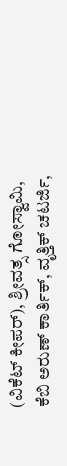(ವಿಕೆಟ್ ಕೀಪರ್), ಶ್ರೀವತ್ಸ ಗೋಸ್ವಾಮಿ, ಕೆಬಿ ಅರುಣ್ ಕಾರ್ತಿಕ್, ವೃತ್ತಿಕ್ ಚಟರ್ಜಿ,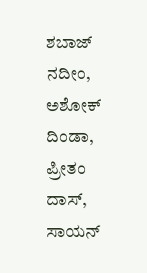ಶಬಾಜ್ ನದೀಂ, ಅಶೋಕ್ ದಿಂಡಾ, ಪ್ರೀತಂ ದಾಸ್, ಸಾಯನ್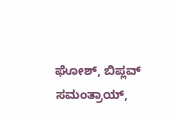ಘೋಶ್, ಬಿಪ್ಲವ್ ಸಮಂತ್ರಾಯ್,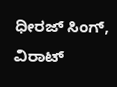ಧೀರಜ್ ಸಿಂಗ್, ವಿರಾಟ್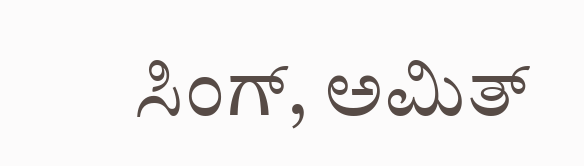ಸಿಂಗ್, ಅಮಿತ್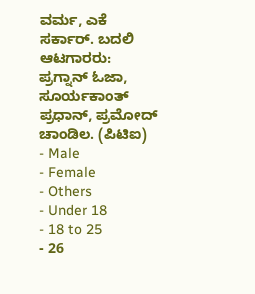ವರ್ಮ, ಎಕೆ ಸರ್ಕಾರ್. ಬದಲಿ ಆಟಗಾರರು: ಪ್ರಗ್ನಾನ್ ಓಜಾ, ಸೂರ್ಯಕಾಂತ್ ಪ್ರಧಾನ್, ಪ್ರಮೋದ್ ಚಾಂಡಿಲ. (ಪಿಟಿಐ)
- Male
- Female
- Others
- Under 18
- 18 to 25
- 26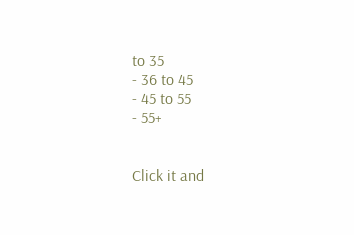to 35
- 36 to 45
- 45 to 55
- 55+


Click it and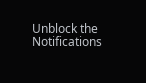Unblock the Notifications